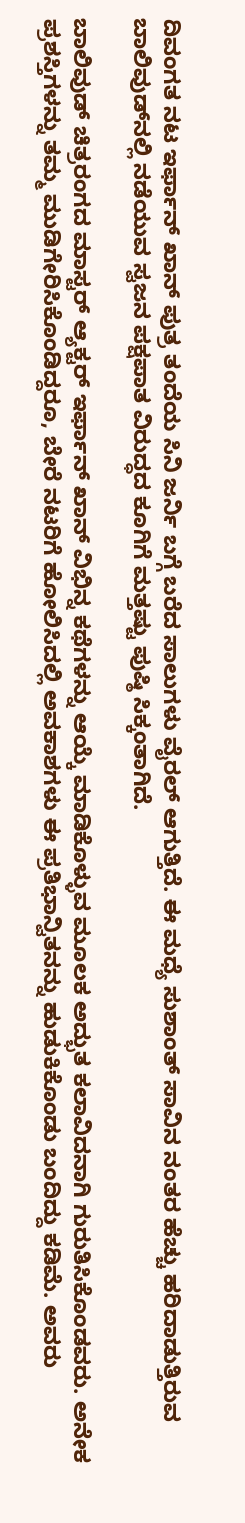ದಿವಂಗತ ನಟ ಇರ್ಫಾನ್ ಖಾನ್ ಪುತ್ರ ತಂದೆಯ ಸಿನಿ ಜರ್ನಿ ಬಗ್ಗೆ ಬರೆದ ಸಾಲುಗಳು ವೈರಲ್ ಆಗುತ್ತಿದೆ. ಈ ಮಧ್ಯೆ ಸುಶಾಂತ್ ಸಾವಿನ ನಂತರ ಹೆಚ್ಚು ಹರಿದಾಡುತ್ತಿರುವ ಬಾಲಿವುಡ್‌ನಲ್ಲಿ ನಡೆಯುವ ಸ್ವಜನ ಪಕ್ಷಪಾತ ವಿರುದ್ಧದ ಕೂಗಿಗೆ ಮತ್ತಷ್ಟು ಪುಷ್ಠಿ ಸಿಕ್ಕಂತಾಗಿದೆ.

ಬಾಲಿವುಡ್‌ ಚಿತ್ರರಂಗದ ಮಾಸ್ಟರ್‌ ಆ್ಯಕ್ಟರ್‌ ಇರ್ಫಾನ್‌ ಖಾನ್ ವಿಭಿನ್ನ ಕಥೆಗಳನ್ನು ಆಯ್ಕೆ ಮಾಡಿಕೊಳ್ಳುವ ಮೂಲಕ ಅದ್ಭುತ ಕಲಾವಿದನಾಗಿ ಗುರುತಿಸಿಕೊಂಡವರು. ಅನೇಕ ಪ್ರಶಸ್ತಿಗಳನ್ನು ತಮ್ಮ ಮುಡಿಗೇರಿಸಿಕೊಂಡಿದ್ದರೂ, ಬೇರೆ ನಟರಿಗೆ ಹೋಲಿಸಿದಲ್ಲಿ ಅವಕಾಶಗಳು ಈ ಪ್ರತಿಭಾನ್ವಿತನನ್ನು ಹುಡುಕಿಕೊಂಡು ಬಂದಿದ್ದು ಕಡಿಮೆ. ಅವರು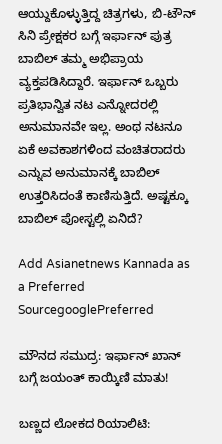ಆಯ್ದುಕೊಳ್ಳುತ್ತಿದ್ದ ಚಿತ್ರಗಳು, ಬಿ-ಟೌನ್‌ ಸಿನಿ ಪ್ರೇಕ್ಷಕರ ಬಗ್ಗೆ ಇರ್ಫಾನ್ ಪುತ್ರ ಬಾಬಿಲ್ ತಮ್ಮ ಅಭಿಪ್ರಾಯ ವ್ಯಕ್ತಪಡಿಸಿದ್ದಾರೆ. ಇರ್ಫಾನ್ ಒಬ್ಬರು ಪ್ರತಿಭಾನ್ವಿತ ನಟ ಎನ್ನೋದರಲ್ಲಿ ಅನುಮಾನವೇ ಇಲ್ಲ. ಅಂಥ ನಟನೂ ಏಕೆ ಅವಕಾಶಗಳಿಂದ ವಂಚಿತರಾದರು ಎನ್ನುವ ಅನುಮಾನಕ್ಕೆ ಬಾಬಿಲ್ ಉತ್ತರಿಸಿದಂತೆ ಕಾಣಿಸುತ್ತಿದೆ. ಅಷ್ಟಕ್ಕೂ ಬಾಬಿಲ್ ಪೋಸ್ಟಲ್ಲಿ ಏನಿದೆ?

Add Asianetnews Kannada as a Preferred SourcegooglePreferred

ಮೌನದ ಸಮುದ್ರ: ಇರ್ಫಾನ್‌ ಖಾನ್‌ ಬಗ್ಗೆ ಜಯಂತ್ ಕಾಯ್ಕಿಣಿ ಮಾತು!

ಬಣ್ಣದ ಲೋಕದ ರಿಯಾಲಿಟಿ: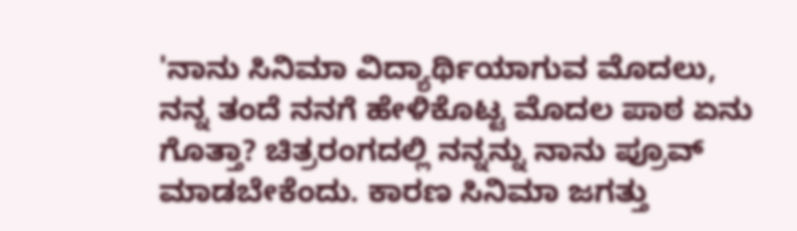'ನಾನು ಸಿನಿಮಾ ವಿದ್ಯಾರ್ಥಿಯಾಗುವ ಮೊದಲು, ನನ್ನ ತಂದೆ ನನಗೆ ಹೇಳಿಕೊಟ್ಟ ಮೊದಲ ಪಾಠ ಏನು ಗೊತ್ತಾ? ಚಿತ್ರರಂಗದಲ್ಲಿ ನನ್ನನ್ನು ನಾನು ಪ್ರೂವ್ ಮಾಡಬೇಕೆಂದು. ಕಾರಣ ಸಿನಿಮಾ ಜಗತ್ತು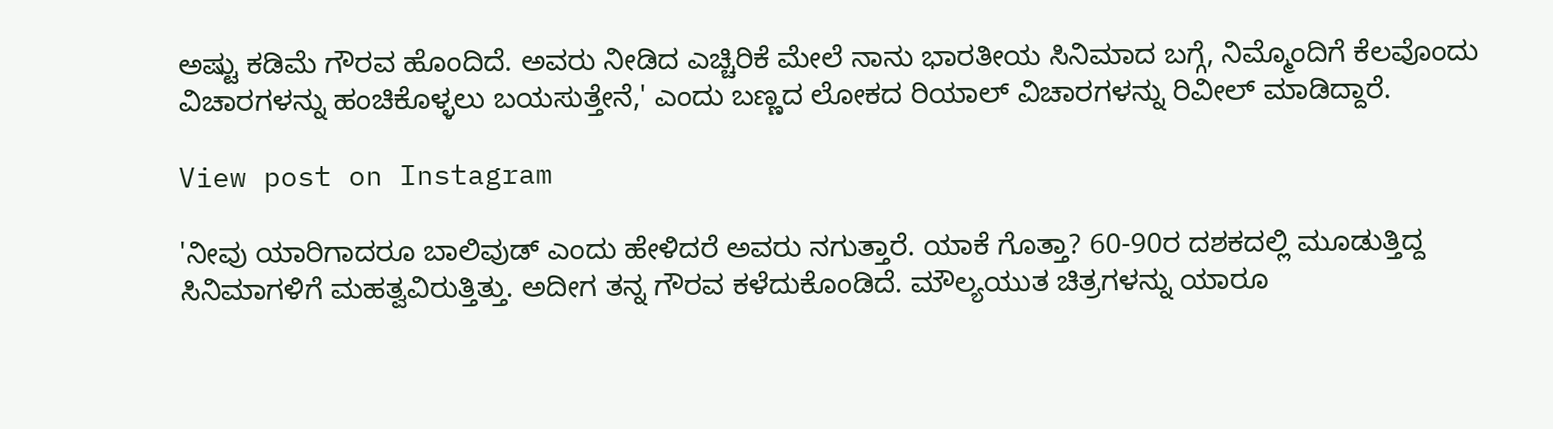ಅಷ್ಟು ಕಡಿಮೆ ಗೌರವ ಹೊಂದಿದೆ. ಅವರು ನೀಡಿದ ಎಚ್ಚಿರಿಕೆ ಮೇಲೆ ನಾನು ಭಾರತೀಯ ಸಿನಿಮಾದ ಬಗ್ಗೆ, ನಿಮ್ಮೊಂದಿಗೆ ಕೆಲವೊಂದು ವಿಚಾರಗಳನ್ನು ಹಂಚಿಕೊಳ್ಳಲು ಬಯಸುತ್ತೇನೆ,' ಎಂದು ಬಣ್ಣದ ಲೋಕದ ರಿಯಾಲ್ ವಿಚಾರಗಳನ್ನು ರಿವೀಲ್ ಮಾಡಿದ್ದಾರೆ.

View post on Instagram

'ನೀವು ಯಾರಿಗಾದರೂ ಬಾಲಿವುಡ್‌ ಎಂದು ಹೇಳಿದರೆ ಅವರು ನಗುತ್ತಾರೆ. ಯಾಕೆ ಗೊತ್ತಾ? 60-90ರ ದಶಕದಲ್ಲಿ ಮೂಡುತ್ತಿದ್ದ ಸಿನಿಮಾಗಳಿಗೆ ಮಹತ್ವವಿರುತ್ತಿತ್ತು. ಅದೀಗ ತನ್ನ ಗೌರವ ಕಳೆದುಕೊಂಡಿದೆ. ಮೌಲ್ಯಯುತ ಚಿತ್ರಗಳನ್ನು ಯಾರೂ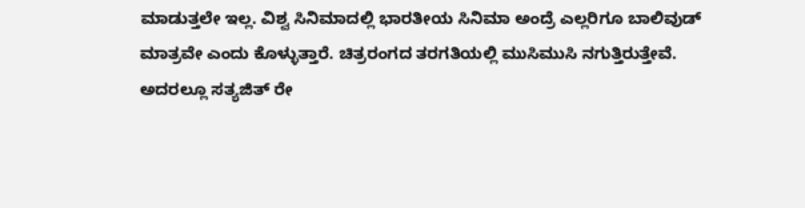ಮಾಡುತ್ತಲೇ ಇಲ್ಲ. ವಿಶ್ವ ಸಿನಿಮಾದಲ್ಲಿ ಭಾರತೀಯ ಸಿನಿಮಾ ಅಂದ್ರೆ ಎಲ್ಲರಿಗೂ ಬಾಲಿವುಡ್‌ ಮಾತ್ರವೇ ಎಂದು ಕೊಳ್ಳುತ್ತಾರೆ. ಚಿತ್ರರಂಗದ ತರಗತಿಯಲ್ಲಿ ಮುಸಿಮುಸಿ ನಗುತ್ತಿರುತ್ತೇವೆ. ಅದರಲ್ಲೂ ಸತ್ಯಜಿತ್‌ ರೇ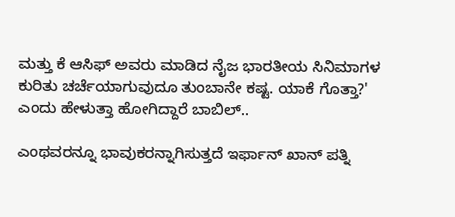ಮತ್ತು ಕೆ ಆಸಿಫ್‌ ಅವರು ಮಾಡಿದ ನೈಜ ಭಾರತೀಯ ಸಿನಿಮಾಗಳ ಕುರಿತು ಚರ್ಚೆಯಾಗುವುದೂ ತುಂಬಾನೇ ಕಷ್ಟ. ಯಾಕೆ ಗೊತ್ತಾ?' ಎಂದು ಹೇಳುತ್ತಾ ಹೋಗಿದ್ದಾರೆ ಬಾಬಿಲ್..

ಎಂಥವರನ್ನೂ ಭಾವುಕರನ್ನಾಗಿಸುತ್ತದೆ ಇರ್ಫಾನ್ ಖಾನ್ ಪತ್ನಿ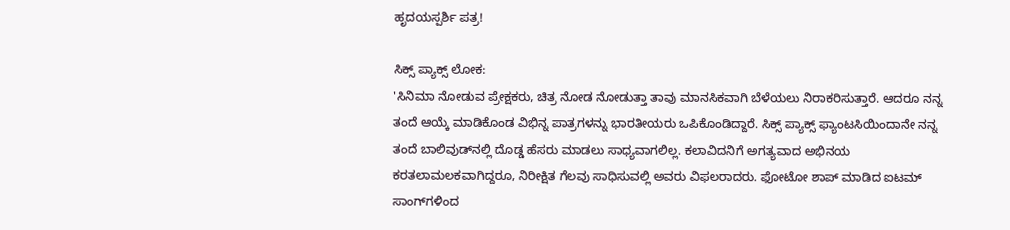ಹೃದಯಸ್ಪರ್ಶಿ ಪತ್ರ!

ಸಿಕ್ಸ್‌ ಪ್ಯಾಕ್ಸ್‌ ಲೋಕ:
'ಸಿನಿಮಾ ನೋಡುವ ಪ್ರೇಕ್ಷಕರು, ಚಿತ್ರ ನೋಡ ನೋಡುತ್ತಾ ತಾವು ಮಾನಸಿಕವಾಗಿ ಬೆಳೆಯಲು ನಿರಾಕರಿಸುತ್ತಾರೆ. ಆದರೂ ನನ್ನ ತಂದೆ ಆಯ್ಕೆ ಮಾಡಿಕೊಂಡ ವಿಭಿನ್ನ ಪಾತ್ರಗಳನ್ನು ಭಾರತೀಯರು ಒಪಿಕೊಂಡಿದ್ದಾರೆ. ಸಿಕ್ಸ್‌ ಪ್ಯಾಕ್ಸ್‌ ಫ್ಯಾಂಟಸಿಯಿಂದಾನೇ ನನ್ನ ತಂದೆ ಬಾಲಿವುಡ್‌ನಲ್ಲಿ ದೊಡ್ಡ ಹೆಸರು ಮಾಡಲು ಸಾಧ್ಯವಾಗಲಿಲ್ಲ. ಕಲಾವಿದನಿಗೆ ಅಗತ್ಯವಾದ ಅಭಿನಯ ಕರತಲಾಮಲಕವಾಗಿದ್ದರೂ, ನಿರೀಕ್ಷಿತ ಗೆಲವು ಸಾಧಿಸುವಲ್ಲಿ ಅವರು ವಿಫಲರಾದರು. ಫೋಟೋ ಶಾಪ್‌ ಮಾಡಿದ ಐಟಮ್‌ ಸಾಂಗ್‌ಗಳಿಂದ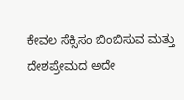ಕೇವಲ ಸೆಕ್ಸಿಸಂ ಬಿಂಬಿಸುವ ಮತ್ತು ದೇಶಪ್ರೇಮದ ಅದೇ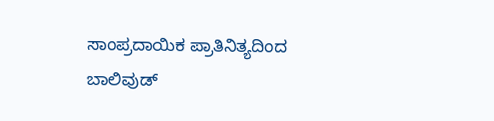ಸಾಂಪ್ರದಾಯಿಕ ಪ್ರಾತಿನಿತ್ಯದಿಂದ ಬಾಲಿವುಡ್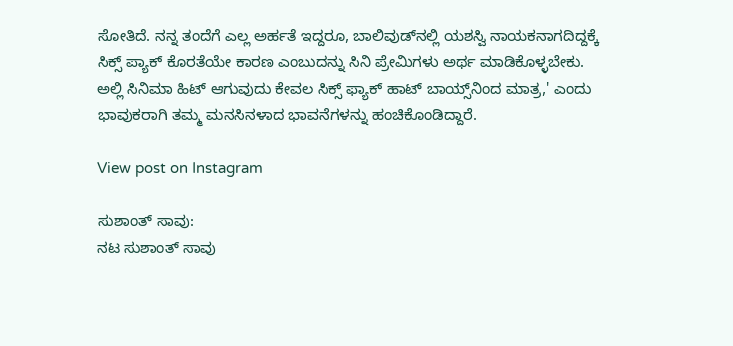ಸೋತಿದೆ. ನನ್ನ ತಂದೆಗೆ ಎಲ್ಲ ಅರ್ಹತೆ ಇದ್ದರೂ, ಬಾಲಿವುಡ್‌ನಲ್ಲಿ ಯಶಸ್ವಿ ನಾಯಕನಾಗದಿದ್ದಕ್ಕೆ ಸಿಕ್ಸ್ ಪ್ಯಾಕ್ ಕೊರತೆಯೇ ಕಾರಣ ಎಂಬುದನ್ನು ಸಿನಿ ಪ್ರೇಮಿಗಳು ಅರ್ಥ ಮಾಡಿಕೊಳ್ಳಬೇಕು. ಅಲ್ಲಿ ಸಿನಿಮಾ ಹಿಟ್ ಆಗುವುದು ಕೇವಲ ಸಿಕ್ಸ್‌ ಫ್ಯಾಕ್‌ ಹಾಟ್‌ ಬಾಯ್ಸ್‌ನಿಂದ ಮಾತ್ರ,' ಎಂದು ಭಾವುಕರಾಗಿ ತಮ್ಮ ಮನಸಿನಳಾದ ಭಾವನೆಗಳನ್ನು ಹಂಚಿಕೊಂಡಿದ್ದಾರೆ.

View post on Instagram

ಸುಶಾಂತ್ ಸಾವು:
ನಟ ಸುಶಾಂತ್ ಸಾವು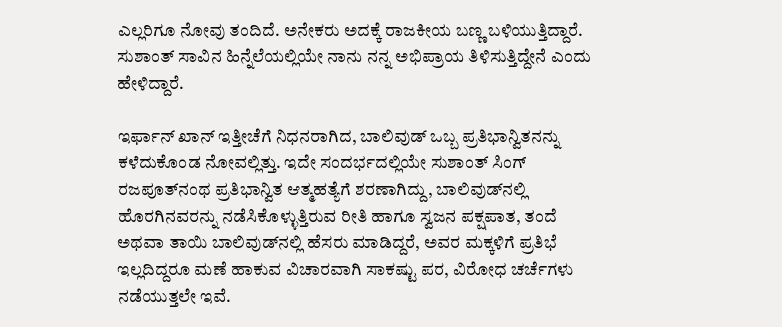ಎಲ್ಲರಿಗೂ ನೋವು ತಂದಿದೆ. ಅನೇಕರು ಅದಕ್ಕೆ ರಾಜಕೀಯ ಬಣ್ಣ ಬಳಿಯುತ್ತಿದ್ದಾರೆ. ಸುಶಾಂತ್ ಸಾವಿನ ಹಿನ್ನೆಲೆಯಲ್ಲಿಯೇ ನಾನು ನನ್ನ ಅಭಿಪ್ರಾಯ ತಿಳಿಸುತ್ತಿದ್ದೇನೆ ಎಂದು ಹೇಳಿದ್ದಾರೆ.

ಇರ್ಫಾನ್ ಖಾನ್ ಇತ್ತೀಚೆಗೆ ನಿಧನರಾಗಿದ, ಬಾಲಿವುಡ್ ಒಬ್ಬ ಪ್ರತಿಭಾನ್ವಿತನನ್ನು ಕಳೆದುಕೊಂಡ ನೋವಲ್ಲಿತ್ತು. ಇದೇ ಸಂದರ್ಭದಲ್ಲಿಯೇ ಸುಶಾಂತ್ ಸಿಂಗ್ ರಜಪೂತ್‌ನಂಥ ಪ್ರತಿಭಾನ್ವಿತ ಆತ್ಮಹತ್ಯೆಗೆ ಶರಣಾಗಿದ್ದು, ಬಾಲಿವುಡ್‌ನಲ್ಲಿ ಹೊರಗಿನವರನ್ನು ನಡೆಸಿಕೊಳ್ಳುತ್ತಿರುವ ರೀತಿ ಹಾಗೂ ಸ್ವಜನ ಪಕ್ಷಪಾತ, ತಂದೆ ಅಥವಾ ತಾಯಿ ಬಾಲಿವುಡ್‌ನಲ್ಲಿ ಹೆಸರು ಮಾಡಿದ್ದರೆ, ಅವರ ಮಕ್ಕಳಿಗೆ ಪ್ರತಿಭೆ ಇಲ್ಲದಿದ್ದರೂ ಮಣೆ ಹಾಕುವ ವಿಚಾರವಾಗಿ ಸಾಕಷ್ಟು ಪರ, ವಿರೋಧ ಚರ್ಚೆಗಳು ನಡೆಯುತ್ತಲೇ ಇವೆ.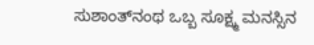ಸುಶಾಂತ್‌ನಂಥ ಒಬ್ಬ ಸೂಕ್ಷ್ಮ ಮನಸ್ಸಿನ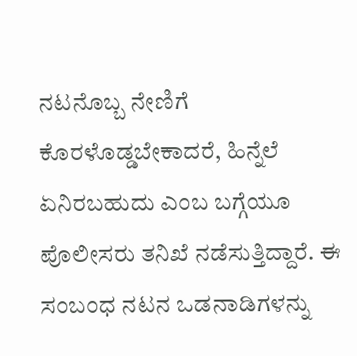ನಟನೊಬ್ಬ ನೇಣಿಗೆ ಕೊರಳೊಡ್ಡಬೇಕಾದರೆ, ಹಿನ್ನೆಲೆ ಏನಿರಬಹುದು ಎಂಬ ಬಗ್ಗೆಯೂ ಪೊಲೀಸರು ತನಿಖೆ ನಡೆಸುತ್ತಿದ್ದಾರೆ. ಈ ಸಂಬಂಧ ನಟನ ಒಡನಾಡಿಗಳನ್ನು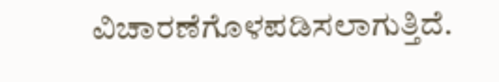ವಿಚಾರಣೆಗೊಳಪಡಿಸಲಾಗುತ್ತಿದೆ.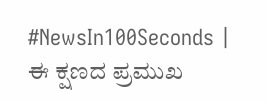#NewsIn100Seconds | ಈ ಕ್ಷಣದ ಪ್ರಮುಖ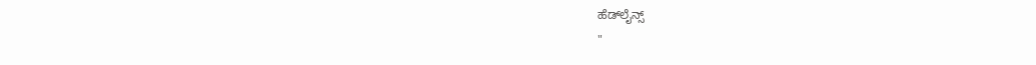ಹೆಡ್‌ಲೈನ್ಸ್
"